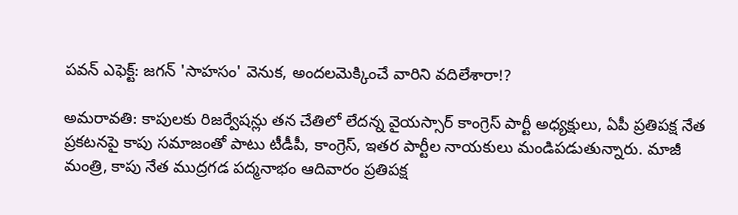పవన్ ఎఫెక్ట్: జగన్ 'సాహసం' వెనుక, అందలమెక్కించే వారిని వదిలేశారా!?

అమరావతి: కాపులకు రిజర్వేషన్లు తన చేతిలో లేదన్న వైయస్సార్ కాంగ్రెస్ పార్టీ అధ్యక్షులు, ఏపీ ప్రతిపక్ష నేత ప్రకటనపై కాపు సమాజంతో పాటు టీడీపీ, కాంగ్రెస్, ఇతర పార్టీల నాయకులు మండిపడుతున్నారు. మాజీ మంత్రి, కాపు నేత ముద్రగడ పద్మనాభం ఆదివారం ప్రతిపక్ష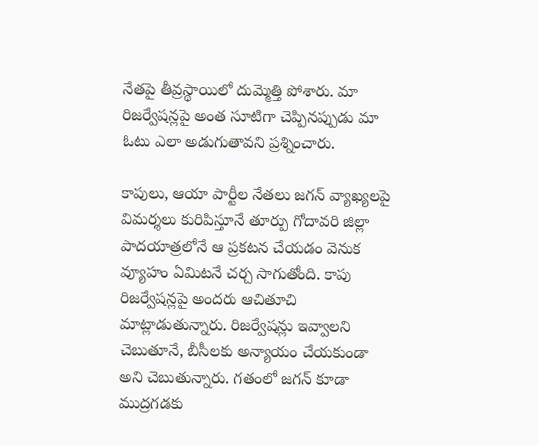నేతపై తీవ్రస్థాయిలో దుమ్మెత్తి పోశారు. మా రిజర్వేషన్లపై అంత సూటిగా చెప్పినప్పుడు మా ఓటు ఎలా అడుగుతావని ప్రశ్నించారు.

కాపులు, ఆయా పార్టీల నేతలు జగన్ వ్యాఖ్యలపై విమర్శలు కురిపిస్తూనే తూర్పు గోదావరి జిల్లా పాదయాత్రలోనే ఆ ప్రకటన చేయడం వెనుక వ్యూహం ఏమిటనే చర్చ సాగుతోంది. కాపు రిజర్వేషన్లపై అందరు ఆచితూచి మాట్లాడుతున్నారు. రిజర్వేషన్లు ఇవ్వాలని చెబుతూనే, బీసీలకు అన్యాయం చేయకుండా అని చెబుతున్నారు. గతంలో జగన్ కూడా ముద్రగడకు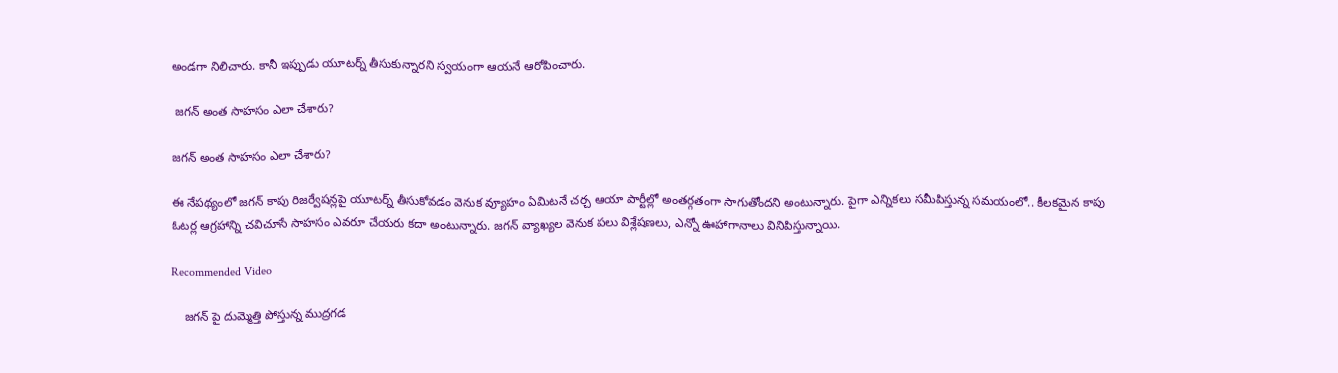అండగా నిలిచారు. కానీ ఇప్పుడు యూటర్న్ తీసుకున్నారని స్వయంగా ఆయనే ఆరోపించారు.

 జగన్ అంత సాహసం ఎలా చేశారు?

జగన్ అంత సాహసం ఎలా చేశారు?

ఈ నేపథ్యంలో జగన్ కాపు రిజర్వేషన్లపై యూటర్న్ తీసుకోవడం వెనుక వ్యూహం ఏమిటనే చర్చ ఆయా పార్టీల్లో అంతర్గతంగా సాగుతోందని అంటున్నారు. పైగా ఎన్నికలు సమీపిస్తున్న సమయంలో.. కీలకమైన కాపు ఓటర్ల ఆగ్రహాన్ని చవిచూసే సాహసం ఎవరూ చేయరు కదా అంటున్నారు. జగన్ వ్యాఖ్యల వెనుక పలు విశ్లేషణలు, ఎన్నో ఊహాగానాలు వినిపిస్తున్నాయి.

Recommended Video

    జగన్ పై దుమ్మెత్తి పోస్తున్న ముద్రగడ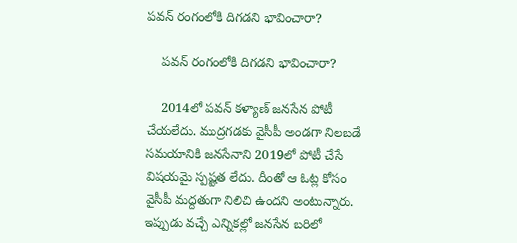పవన్ రంగంలోకి దిగడని భావించారా?

    పవన్ రంగంలోకి దిగడని భావించారా?

    2014లో పవన్ కళ్యాణ్ జనసేన పోటీ చేయలేదు. ముద్రగడకు వైసీపీ అండగా నిలబడే సమయానికి జనసేనాని 2019లో పోటీ చేసే విషయమై స్పష్టత లేదు. దీంతో ఆ ఓట్ల కోసం వైసీపీ మద్దతుగా నిలిచి ఉందని అంటున్నారు. ఇప్పుడు వచ్చే ఎన్నికల్లో జనసేన బరిలో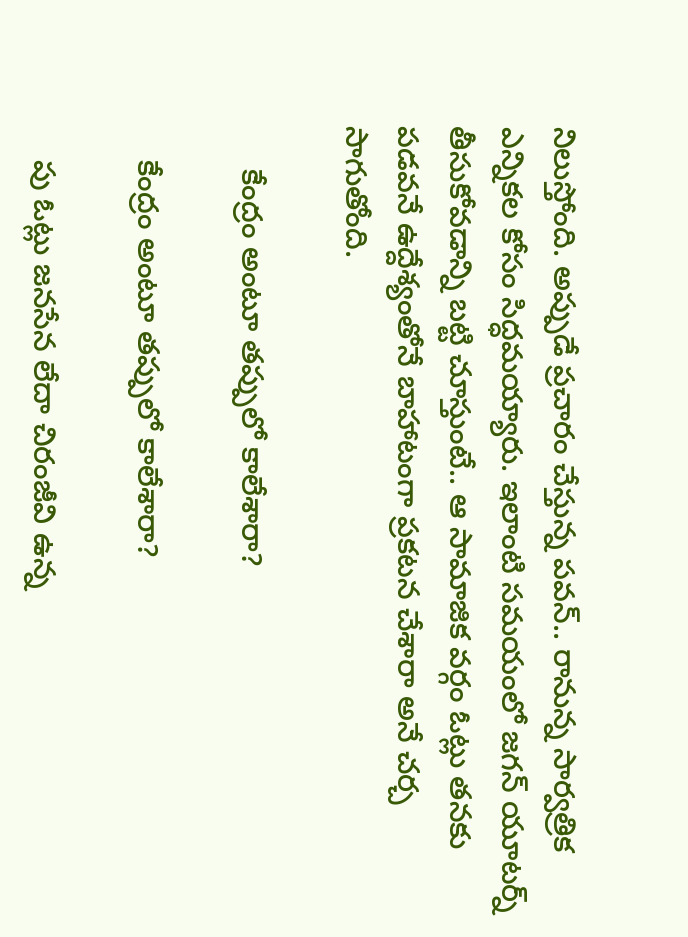నిలుస్తోంది. అప్పుడే ప్రచారం చేస్తున్న పవన్.. రానున్న సార్వత్రిక ఎన్నికల కోసం సిద్ధమయ్యారు. ఇలాంటి సమయంలో జగన్ యూటర్న్ తీసుకోవడాన్ని బట్టి చూస్తుంటే.. ఆ సామాజిక వర్గం ఓట్లు తనకు పడవనే ఉద్దేశ్యంతోనే బాహాటంగా ప్రకటన చేశారా అనే చర్చ సాగుతోంది.

     కేంద్రం అంటూ తప్పులో కాలేశారా?

    కేంద్రం అంటూ తప్పులో కాలేశారా?

    పు ఓట్లు జనసేన లేదా చిరంజీవి ఉన్న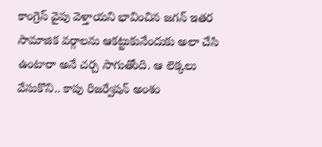కాంగ్రెస్ వైపు వెళ్తాయని భావించిన జగన్ ఇతర సామాజిక వర్గాలను ఆకట్టుకునేందుకు అలా చేసి ఉంటారా అనే చర్చ సాగుతోంది. ఆ లెక్కలు వేసుకొని.. కాపు రిజర్వేషన్ అంశం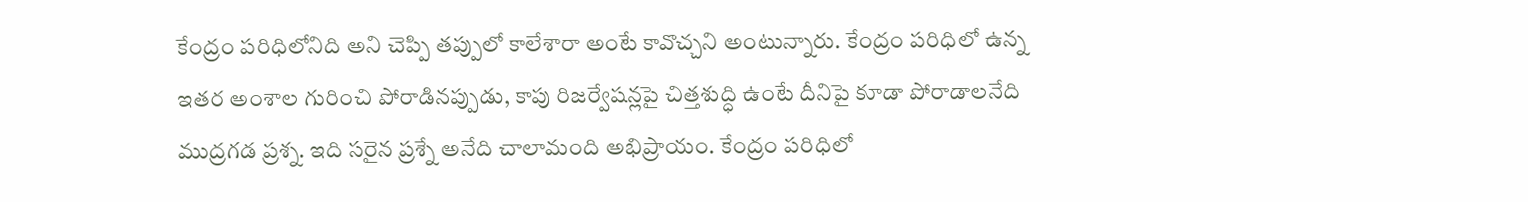కేంద్రం పరిధిలోనిది అని చెప్పి తప్పులో కాలేశారా అంటే కావొచ్చని అంటున్నారు. కేంద్రం పరిధిలో ఉన్న ఇతర అంశాల గురించి పోరాడినప్పుడు, కాపు రిజర్వేషన్లపై చిత్తశుద్ధి ఉంటే దీనిపై కూడా పోరాడాలనేది ముద్రగడ ప్రశ్న. ఇది సరైన ప్రశ్నే అనేది చాలామంది అభిప్రాయం. కేంద్రం పరిధిలో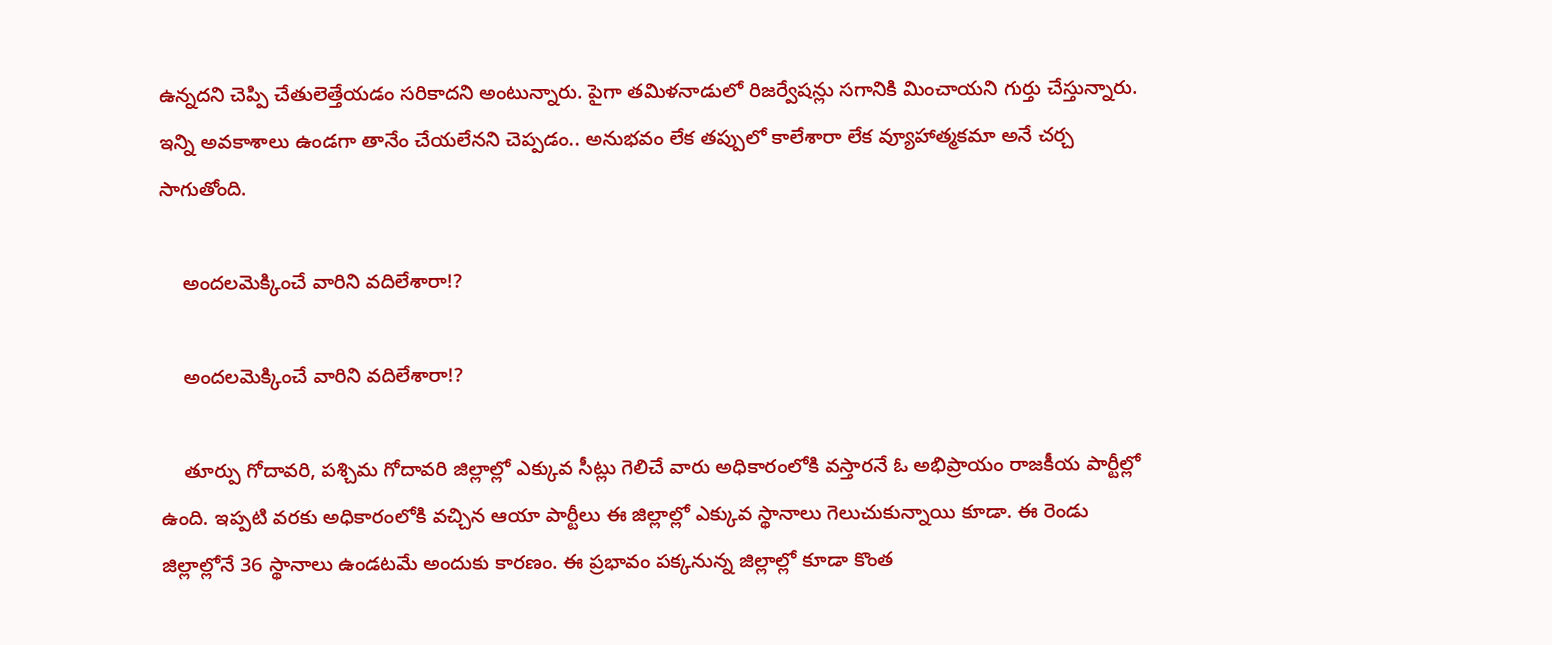ఉన్నదని చెప్పి చేతులెత్తేయడం సరికాదని అంటున్నారు. పైగా తమిళనాడులో రిజర్వేషన్లు సగానికి మించాయని గుర్తు చేస్తున్నారు. ఇన్ని అవకాశాలు ఉండగా తానేం చేయలేనని చెప్పడం.. అనుభవం లేక తప్పులో కాలేశారా లేక వ్యూహాత్మకమా అనే చర్చ సాగుతోంది.

    అందలమెక్కించే వారిని వదిలేశారా!?

    అందలమెక్కించే వారిని వదిలేశారా!?

    తూర్పు గోదావరి, పశ్చిమ గోదావరి జిల్లాల్లో ఎక్కువ సీట్లు గెలిచే వారు అధికారంలోకి వస్తారనే ఓ అభిప్రాయం రాజకీయ పార్టీల్లో ఉంది. ఇప్పటి వరకు అధికారంలోకి వచ్చిన ఆయా పార్టీలు ఈ జిల్లాల్లో ఎక్కువ స్థానాలు గెలుచుకున్నాయి కూడా. ఈ రెండు జిల్లాల్లోనే 36 స్థానాలు ఉండటమే అందుకు కారణం. ఈ ప్రభావం పక్కనున్న జిల్లాల్లో కూడా కొంత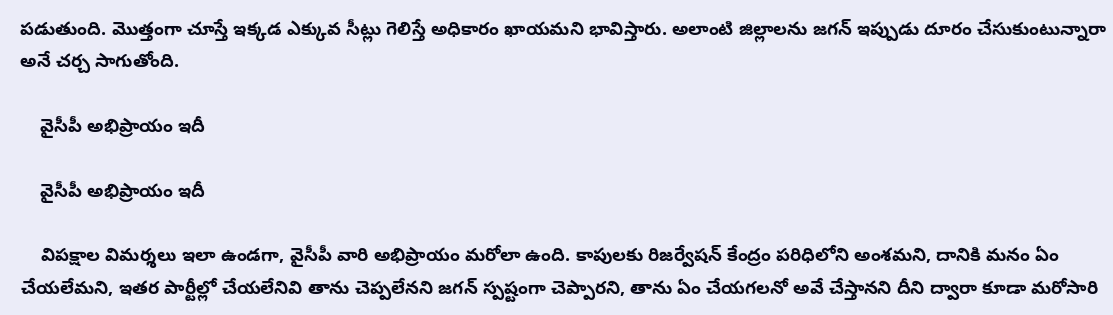పడుతుంది. మొత్తంగా చూస్తే ఇక్కడ ఎక్కువ సీట్లు గెలిస్తే అధికారం ఖాయమని భావిస్తారు. అలాంటి జిల్లాలను జగన్ ఇప్పుడు దూరం చేసుకుంటున్నారా అనే చర్చ సాగుతోంది.

    వైసీపీ అభిప్రాయం ఇదీ

    వైసీపీ అభిప్రాయం ఇదీ

    విపక్షాల విమర్శలు ఇలా ఉండగా, వైసీపీ వారి అభిప్రాయం మరోలా ఉంది. కాపులకు రిజర్వేషన్ కేంద్రం పరిధిలోని అంశమని, దానికి మనం ఏం చేయలేమని, ఇతర పార్టీల్లో చేయలేనివి తాను చెప్పలేనని జగన్ స్పష్టంగా చెప్పారని, తాను ఏం చేయగలనో అవే చేస్తానని దీని ద్వారా కూడా మరోసారి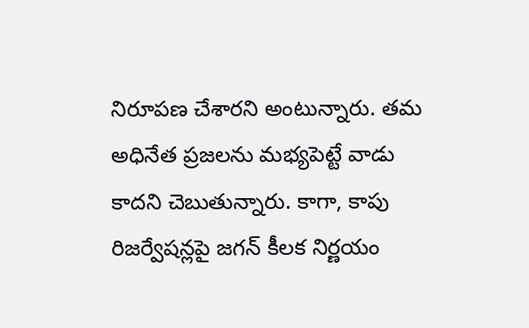నిరూపణ చేశారని అంటున్నారు. తమ అధినేత ప్రజలను మభ్యపెట్టే వాడు కాదని చెబుతున్నారు. కాగా, కాపు రిజర్వేషన్లపై జగన్ కీలక నిర్ణయం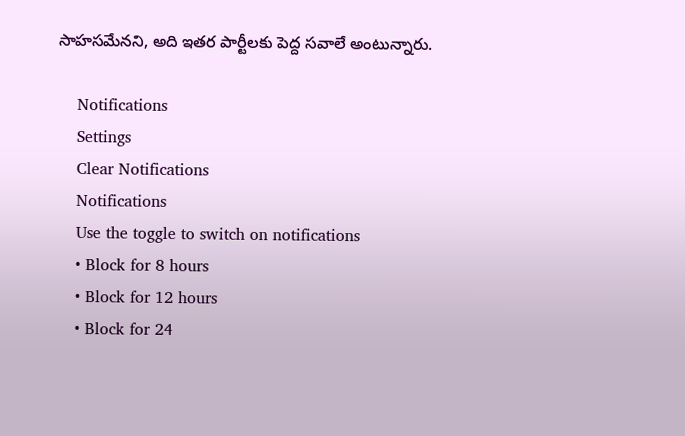సాహసమేనని, అది ఇతర పార్టీలకు పెద్ద సవాలే అంటున్నారు.

    Notifications
    Settings
    Clear Notifications
    Notifications
    Use the toggle to switch on notifications
    • Block for 8 hours
    • Block for 12 hours
    • Block for 24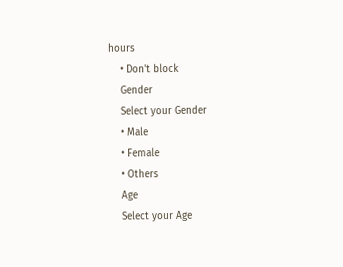hours
    • Don't block
    Gender
    Select your Gender
    • Male
    • Female
    • Others
    Age
    Select your Age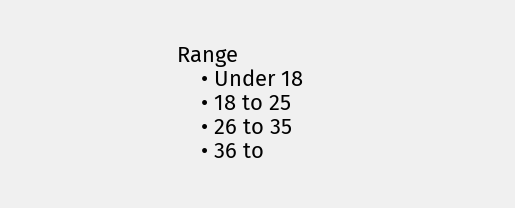Range
    • Under 18
    • 18 to 25
    • 26 to 35
    • 36 to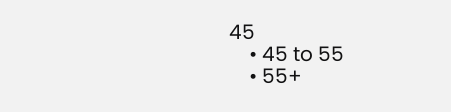45
    • 45 to 55
    • 55+